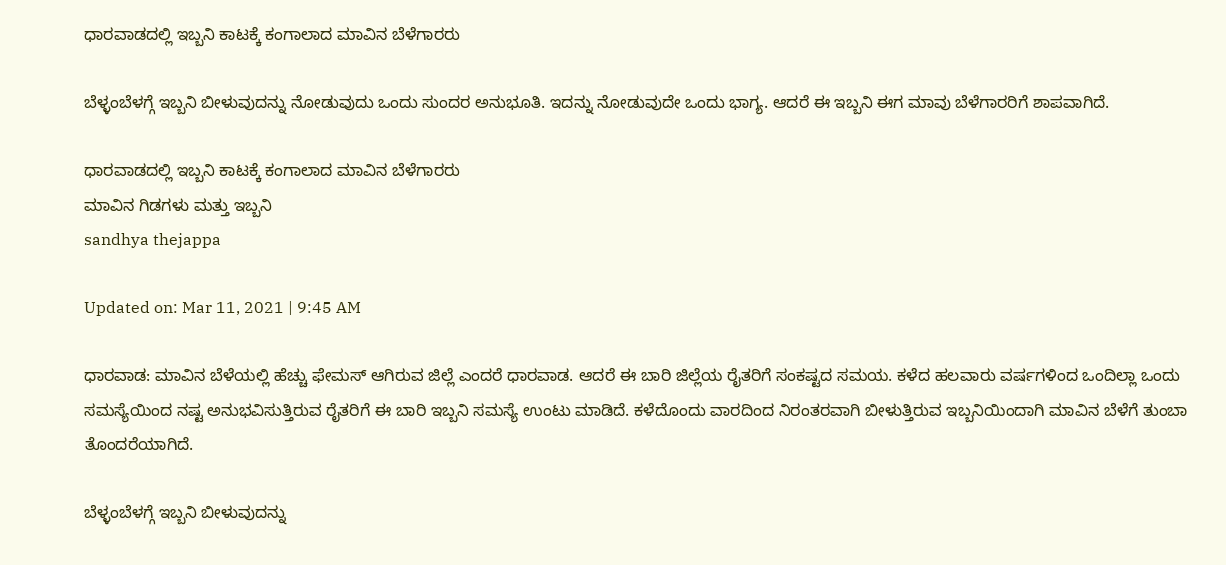ಧಾರವಾಡದಲ್ಲಿ ಇಬ್ಬನಿ ಕಾಟಕ್ಕೆ ಕಂಗಾಲಾದ ಮಾವಿನ ಬೆಳೆಗಾರರು

ಬೆಳ್ಳಂಬೆಳಗ್ಗೆ ಇಬ್ಬನಿ ಬೀಳುವುದನ್ನು ನೋಡುವುದು ಒಂದು ಸುಂದರ ಅನುಭೂತಿ. ಇದನ್ನು ನೋಡುವುದೇ ಒಂದು ಭಾಗ್ಯ. ಆದರೆ ಈ ಇಬ್ಬನಿ ಈಗ ಮಾವು ಬೆಳೆಗಾರರಿಗೆ ಶಾಪವಾಗಿದೆ.

ಧಾರವಾಡದಲ್ಲಿ ಇಬ್ಬನಿ ಕಾಟಕ್ಕೆ ಕಂಗಾಲಾದ ಮಾವಿನ ಬೆಳೆಗಾರರು
ಮಾವಿನ ಗಿಡಗಳು ಮತ್ತು ಇಬ್ಬನಿ
sandhya thejappa

Updated on: Mar 11, 2021 | 9:45 AM

ಧಾರವಾಡ: ಮಾವಿನ ಬೆಳೆಯಲ್ಲಿ ಹೆಚ್ಚು ಫೇಮಸ್ ಆಗಿರುವ ಜಿಲ್ಲೆ ಎಂದರೆ ಧಾರವಾಡ. ಆದರೆ ಈ ಬಾರಿ ಜಿಲ್ಲೆಯ ರೈತರಿಗೆ ಸಂಕಷ್ಟದ ಸಮಯ. ಕಳೆದ ಹಲವಾರು ವರ್ಷಗಳಿಂದ ಒಂದಿಲ್ಲಾ ಒಂದು ಸಮಸ್ಯೆಯಿಂದ ನಷ್ಟ ಅನುಭವಿಸುತ್ತಿರುವ ರೈತರಿಗೆ ಈ ಬಾರಿ ಇಬ್ಬನಿ ಸಮಸ್ಯೆ ಉಂಟು ಮಾಡಿದೆ. ಕಳೆದೊಂದು ವಾರದಿಂದ ನಿರಂತರವಾಗಿ ಬೀಳುತ್ತಿರುವ ಇಬ್ಬನಿಯಿಂದಾಗಿ ಮಾವಿನ ಬೆಳೆಗೆ ತುಂಬಾ ತೊಂದರೆಯಾಗಿದೆ.

ಬೆಳ್ಳಂಬೆಳಗ್ಗೆ ಇಬ್ಬನಿ ಬೀಳುವುದನ್ನು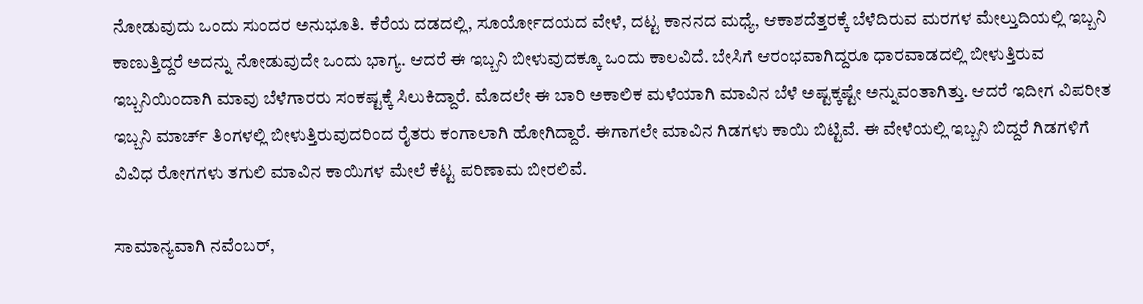ನೋಡುವುದು ಒಂದು ಸುಂದರ ಅನುಭೂತಿ. ಕೆರೆಯ ದಡದಲ್ಲಿ, ಸೂರ್ಯೋದಯದ ವೇಳೆ, ದಟ್ಟ ಕಾನನದ ಮಧ್ಯೆ, ಆಕಾಶದೆತ್ತರಕ್ಕೆ ಬೆಳೆದಿರುವ ಮರಗಳ ಮೇಲ್ತುದಿಯಲ್ಲಿ ಇಬ್ಬನಿ ಕಾಣುತ್ತಿದ್ದರೆ ಅದನ್ನು ನೋಡುವುದೇ ಒಂದು ಭಾಗ್ಯ. ಆದರೆ ಈ ಇಬ್ಬನಿ ಬೀಳುವುದಕ್ಕೂ ಒಂದು ಕಾಲವಿದೆ. ಬೇಸಿಗೆ ಆರಂಭವಾಗಿದ್ದರೂ ಧಾರವಾಡದಲ್ಲಿ ಬೀಳುತ್ತಿರುವ ಇಬ್ಬನಿಯಿಂದಾಗಿ ಮಾವು ಬೆಳೆಗಾರರು ಸಂಕಷ್ಟಕ್ಕೆ ಸಿಲುಕಿದ್ದಾರೆ. ಮೊದಲೇ ಈ ಬಾರಿ ಅಕಾಲಿಕ ಮಳೆಯಾಗಿ ಮಾವಿನ ಬೆಳೆ ಅಷ್ಟಕ್ಕಷ್ಟೇ ಅನ್ನುವಂತಾಗಿತ್ತು. ಆದರೆ ಇದೀಗ ವಿಪರೀತ ಇಬ್ಬನಿ ಮಾರ್ಚ್ ತಿಂಗಳಲ್ಲಿ ಬೀಳುತ್ತಿರುವುದರಿಂದ ರೈತರು ಕಂಗಾಲಾಗಿ ಹೋಗಿದ್ದಾರೆ. ಈಗಾಗಲೇ ಮಾವಿನ ಗಿಡಗಳು ಕಾಯಿ ಬಿಟ್ಟಿವೆ. ಈ ವೇಳೆಯಲ್ಲಿ ಇಬ್ಬನಿ ಬಿದ್ದರೆ ಗಿಡಗಳಿಗೆ ವಿವಿಧ ರೋಗಗಳು ತಗುಲಿ ಮಾವಿನ ಕಾಯಿಗಳ ಮೇಲೆ ಕೆಟ್ಟ ಪರಿಣಾಮ ಬೀರಲಿವೆ.

ಸಾಮಾನ್ಯವಾಗಿ ನವೆಂಬರ್,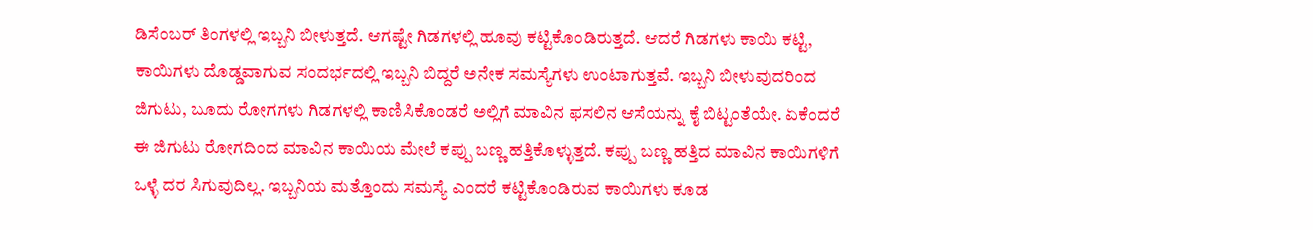ಡಿಸೆಂಬರ್ ತಿಂಗಳಲ್ಲಿ ಇಬ್ಬನಿ ಬೀಳುತ್ತದೆ. ಆಗಷ್ಟೇ ಗಿಡಗಳಲ್ಲಿ ಹೂವು ಕಟ್ಟಿಕೊಂಡಿರುತ್ತದೆ. ಆದರೆ ಗಿಡಗಳು ಕಾಯಿ ಕಟ್ಟಿ, ಕಾಯಿಗಳು ದೊಡ್ಡವಾಗುವ ಸಂದರ್ಭದಲ್ಲಿ ಇಬ್ಬನಿ ಬಿದ್ದರೆ ಅನೇಕ ಸಮಸ್ಯೆಗಳು ಉಂಟಾಗುತ್ತವೆ. ಇಬ್ಬನಿ ಬೀಳುವುದರಿಂದ ಜಿಗುಟು, ಬೂದು ರೋಗಗಳು ಗಿಡಗಳಲ್ಲಿ ಕಾಣಿಸಿಕೊಂಡರೆ ಅಲ್ಲಿಗೆ ಮಾವಿನ ಫಸಲಿನ ಆಸೆಯನ್ನು ಕೈ ಬಿಟ್ಟಂತೆಯೇ. ಏಕೆಂದರೆ ಈ ಜಿಗುಟು ರೋಗದಿಂದ ಮಾವಿನ ಕಾಯಿಯ ಮೇಲೆ ಕಪ್ಪು ಬಣ್ಣ ಹತ್ತಿಕೊಳ್ಳುತ್ತದೆ. ಕಪ್ಪು ಬಣ್ಣ ಹತ್ತಿದ ಮಾವಿನ ಕಾಯಿಗಳಿಗೆ ಒಳ್ಳೆ ದರ ಸಿಗುವುದಿಲ್ಲ. ಇಬ್ಬನಿಯ ಮತ್ತೊಂದು ಸಮಸ್ಯೆ ಎಂದರೆ ಕಟ್ಟಿಕೊಂಡಿರುವ ಕಾಯಿಗಳು ಕೂಡ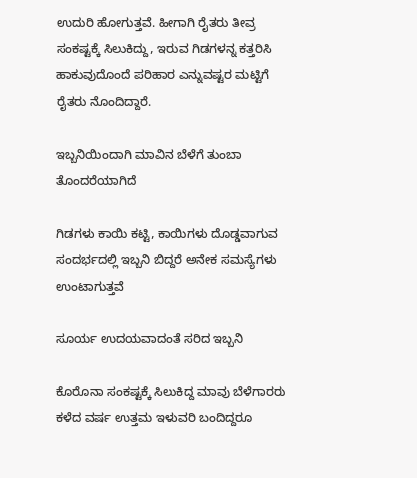ಉದುರಿ ಹೋಗುತ್ತವೆ. ಹೀಗಾಗಿ ರೈತರು ತೀವ್ರ ಸಂಕಷ್ಟಕ್ಕೆ ಸಿಲುಕಿದ್ದು, ಇರುವ ಗಿಡಗಳನ್ನ ಕತ್ತರಿಸಿ ಹಾಕುವುದೊಂದೆ ಪರಿಹಾರ ಎನ್ನುವಷ್ಟರ ಮಟ್ಟಿಗೆ ರೈತರು ನೊಂದಿದ್ದಾರೆ.

ಇಬ್ಬನಿಯಿಂದಾಗಿ ಮಾವಿನ ಬೆಳೆಗೆ ತುಂಬಾ ತೊಂದರೆಯಾಗಿದೆ

ಗಿಡಗಳು ಕಾಯಿ ಕಟ್ಟಿ, ಕಾಯಿಗಳು ದೊಡ್ಡವಾಗುವ ಸಂದರ್ಭದಲ್ಲಿ ಇಬ್ಬನಿ ಬಿದ್ದರೆ ಅನೇಕ ಸಮಸ್ಯೆಗಳು ಉಂಟಾಗುತ್ತವೆ

ಸೂರ್ಯ ಉದಯವಾದಂತೆ ಸರಿದ ಇಬ್ಬನಿ

ಕೊರೊನಾ ಸಂಕಷ್ಟಕ್ಕೆ ಸಿಲುಕಿದ್ದ ಮಾವು ಬೆಳೆಗಾರರು
ಕಳೆದ ವರ್ಷ ಉತ್ತಮ ಇಳುವರಿ ಬಂದಿದ್ದರೂ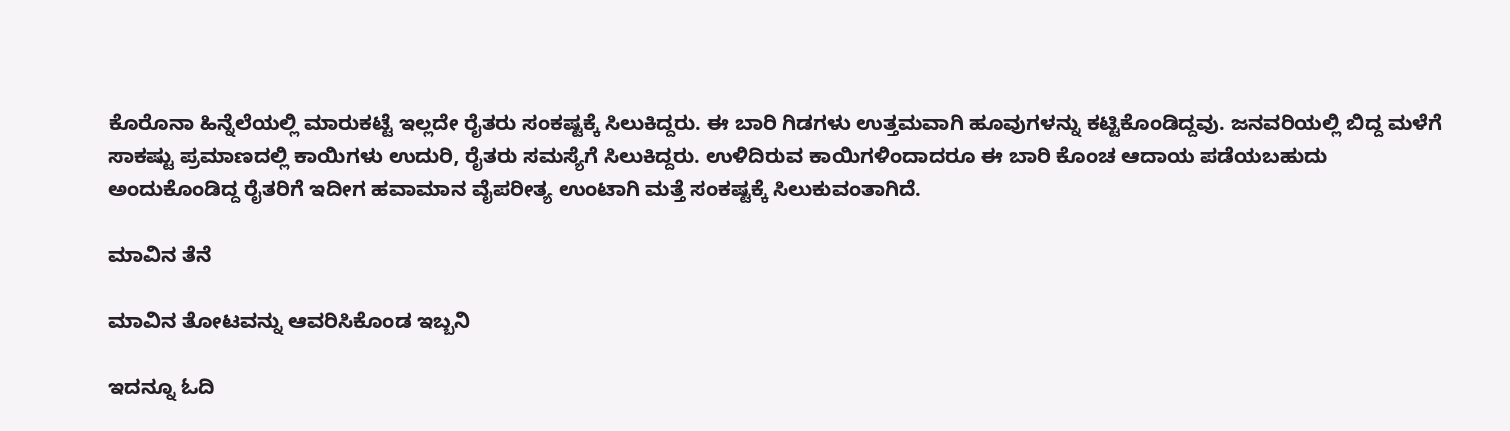ಕೊರೊನಾ ಹಿನ್ನೆಲೆಯಲ್ಲಿ ಮಾರುಕಟ್ಟೆ ಇಲ್ಲದೇ ರೈತರು ಸಂಕಷ್ಟಕ್ಕೆ ಸಿಲುಕಿದ್ದರು. ಈ ಬಾರಿ ಗಿಡಗಳು ಉತ್ತಮವಾಗಿ ಹೂವುಗಳನ್ನು ಕಟ್ಟಿಕೊಂಡಿದ್ದವು. ಜನವರಿಯಲ್ಲಿ ಬಿದ್ದ ಮಳೆಗೆ ಸಾಕಷ್ಟು ಪ್ರಮಾಣದಲ್ಲಿ ಕಾಯಿಗಳು ಉದುರಿ, ರೈತರು ಸಮಸ್ಯೆಗೆ ಸಿಲುಕಿದ್ದರು. ಉಳಿದಿರುವ ಕಾಯಿಗಳಿಂದಾದರೂ ಈ ಬಾರಿ ಕೊಂಚ ಆದಾಯ ಪಡೆಯಬಹುದು ಅಂದುಕೊಂಡಿದ್ದ ರೈತರಿಗೆ ಇದೀಗ ಹವಾಮಾನ ವೈಪರೀತ್ಯ ಉಂಟಾಗಿ ಮತ್ತೆ ಸಂಕಷ್ಟಕ್ಕೆ ಸಿಲುಕುವಂತಾಗಿದೆ.

ಮಾವಿನ ತೆನೆ

ಮಾವಿನ ತೋಟವನ್ನು ಆವರಿಸಿಕೊಂಡ ಇಬ್ಬನಿ

ಇದನ್ನೂ ಓದಿ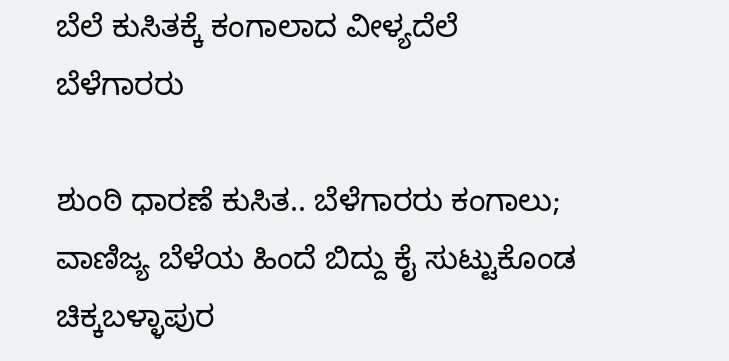ಬೆಲೆ ಕುಸಿತಕ್ಕೆ ಕಂಗಾಲಾದ ವೀಳ್ಯದೆಲೆ ಬೆಳೆಗಾರರು

ಶುಂಠಿ ಧಾರಣೆ ಕುಸಿತ.. ಬೆಳೆಗಾರರು ಕಂಗಾಲು; ವಾಣಿಜ್ಯ ಬೆಳೆಯ ಹಿಂದೆ ಬಿದ್ದು ಕೈ ಸುಟ್ಟುಕೊಂಡ ಚಿಕ್ಕಬಳ್ಳಾಪುರ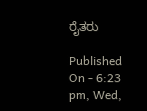ರೈತರು

Published On - 6:23 pm, Wed,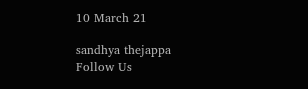10 March 21

sandhya thejappa
Follow Us